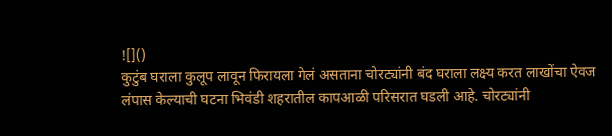![]()
कुटुंब घराला कुलूप लावून फिरायला गेलं असताना चोरट्यांनी बंद घराला लक्ष्य करत लाखोंचा ऐवज लंपास केल्याची घटना भिवंडी शहरातील कापआळी परिसरात घडली आहे. चोरट्यांनी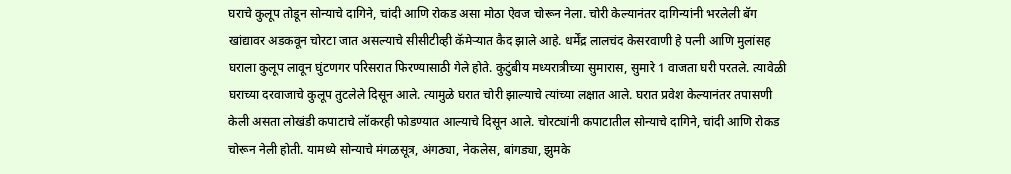घराचे कुलूप तोडून सोन्याचे दागिने, चांदी आणि रोकड असा मोठा ऐवज चोरून नेला. चोरी केल्यानंतर दागिन्यांनी भरलेली बॅग खांद्यावर अडकवून चोरटा जात असल्याचे सीसीटीव्ही कॅमेऱ्यात कैद झाले आहे. धर्मेंद्र लालचंद केसरवाणी हे पत्नी आणि मुलांसह घराला कुलूप लावून घुंटणगर परिसरात फिरण्यासाठी गेले होते. कुटुंबीय मध्यरात्रीच्या सुमारास, सुमारे 1 वाजता घरी परतले. त्यावेळी घराच्या दरवाजाचे कुलूप तुटलेले दिसून आले. त्यामुळे घरात चोरी झाल्याचे त्यांच्या लक्षात आले. घरात प्रवेश केल्यानंतर तपासणी केली असता लोखंडी कपाटाचे लॉकरही फोडण्यात आल्याचे दिसून आले. चोरट्यांनी कपाटातील सोन्याचे दागिने, चांदी आणि रोकड चोरून नेली होती. यामध्ये सोन्याचे मंगळसूत्र, अंगठ्या, नेकलेस, बांगड्या, झुमके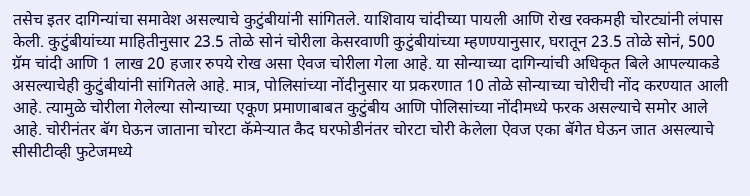तसेच इतर दागिन्यांचा समावेश असल्याचे कुटुंबीयांनी सांगितले. याशिवाय चांदीच्या पायली आणि रोख रक्कमही चोरट्यांनी लंपास केली. कुटुंबीयांच्या माहितीनुसार 23.5 तोळे सोनं चोरीला केसरवाणी कुटुंबीयांच्या म्हणण्यानुसार, घरातून 23.5 तोळे सोनं, 500 ग्रॅम चांदी आणि 1 लाख 20 हजार रुपये रोख असा ऐवज चोरीला गेला आहे. या सोन्याच्या दागिन्यांची अधिकृत बिले आपल्याकडे असल्याचेही कुटुंबीयांनी सांगितले आहे. मात्र, पोलिसांच्या नोंदीनुसार या प्रकरणात 10 तोळे सोन्याच्या चोरीची नोंद करण्यात आली आहे. त्यामुळे चोरीला गेलेल्या सोन्याच्या एकूण प्रमाणाबाबत कुटुंबीय आणि पोलिसांच्या नोंदीमध्ये फरक असल्याचे समोर आले आहे. चोरीनंतर बॅग घेऊन जाताना चोरटा कॅमेऱ्यात कैद घरफोडीनंतर चोरटा चोरी केलेला ऐवज एका बॅगेत घेऊन जात असल्याचे सीसीटीव्ही फुटेजमध्ये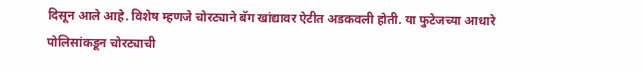दिसून आले आहे. विशेष म्हणजे चोरट्याने बॅग खांद्यावर ऐटीत अडकवली होती. या फुटेजच्या आधारे पोलिसांकडून चोरट्याची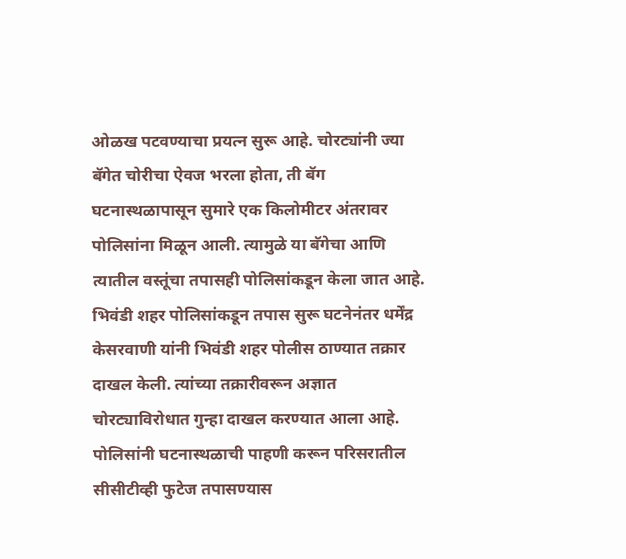ओळख पटवण्याचा प्रयत्न सुरू आहे. चोरट्यांनी ज्या बॅगेत चोरीचा ऐवज भरला होता, ती बॅग घटनास्थळापासून सुमारे एक किलोमीटर अंतरावर पोलिसांना मिळून आली. त्यामुळे या बॅगेचा आणि त्यातील वस्तूंचा तपासही पोलिसांकडून केला जात आहे. भिवंडी शहर पोलिसांकडून तपास सुरू घटनेनंतर धर्मेंद्र केसरवाणी यांनी भिवंडी शहर पोलीस ठाण्यात तक्रार दाखल केली. त्यांच्या तक्रारीवरून अज्ञात चोरट्याविरोधात गुन्हा दाखल करण्यात आला आहे. पोलिसांनी घटनास्थळाची पाहणी करून परिसरातील सीसीटीव्ही फुटेज तपासण्यास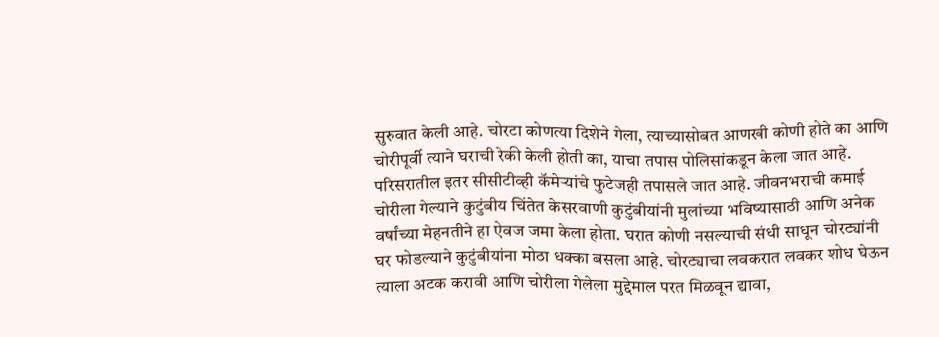सुरुवात केली आहे. चोरटा कोणत्या दिशेने गेला, त्याच्यासोबत आणखी कोणी होते का आणि चोरीपूर्वी त्याने घराची रेकी केली होती का, याचा तपास पोलिसांकडून केला जात आहे. परिसरातील इतर सीसीटीव्ही कॅमेऱ्यांचे फुटेजही तपासले जात आहे. जीवनभराची कमाई चोरीला गेल्याने कुटुंबीय चिंतेत केसरवाणी कुटुंबीयांनी मुलांच्या भविष्यासाठी आणि अनेक वर्षांच्या मेहनतीने हा ऐवज जमा केला होता. घरात कोणी नसल्याची संधी साधून चोरट्यांनी घर फोडल्याने कुटुंबीयांना मोठा धक्का बसला आहे. चोरट्याचा लवकरात लवकर शोध घेऊन त्याला अटक करावी आणि चोरीला गेलेला मुद्देमाल परत मिळवून द्यावा,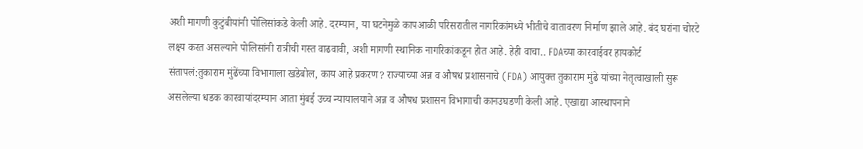अशी मागणी कुटुंबीयांनी पोलिसांकडे केली आहे. दरम्यान, या घटनेमुळे कापआळी परिसरातील नागरिकांमध्ये भीतीचे वातावरण निर्माण झाले आहे. बंद घरांना चोरटे लक्ष्य करत असल्याने पोलिसांनी रात्रीची गस्त वाढवावी, अशी मागणी स्थानिक नागरिकांकडून होत आहे. हेही वाचा.. FDAच्या कारवाईवर हायकोर्ट संतापलं:तुकाराम मुंढेंच्या विभागाला खडेबोल, काय आहे प्रकरण? राज्याच्या अन्न व औषध प्रशासनाचे (FDA) आयुक्त तुकाराम मुंढे यांच्या नेतृत्वाखाली सुरू असलेल्या धडक कारवायांदरम्यान आता मुंबई उच्च न्यायालयाने अन्न व औषध प्रशासन विभागाची कानउघडणी केली आहे. एखाद्या आस्थापनाने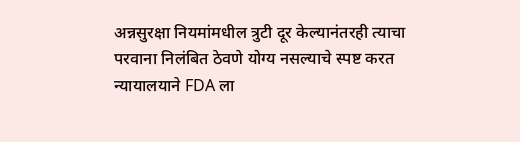अन्नसुरक्षा नियमांमधील त्रुटी दूर केल्यानंतरही त्याचा परवाना निलंबित ठेवणे योग्य नसल्याचे स्पष्ट करत न्यायालयाने FDA ला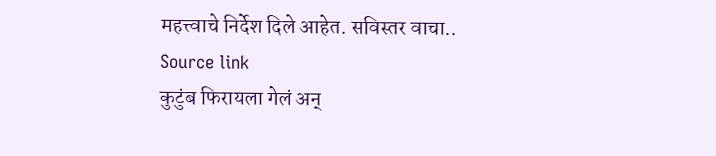महत्त्वाचे निर्देश दिले आहेत. सविस्तर वाचा..
Source link
कुटुंब फिरायला गेलं अन्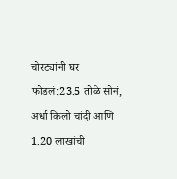चोरट्यांनी घर फोडलं:23.5 तोळे सोनं, अर्धा किलो चांदी आणि 1.20 लाखांची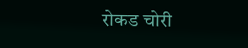रोकड चोरी